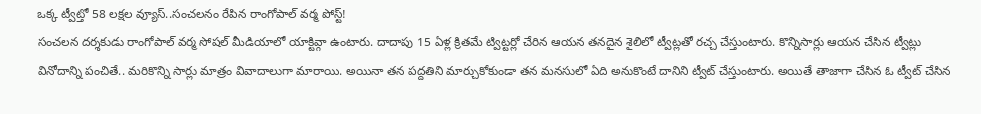ఒక్క ట్వీట్తో 58 లక్షల వ్యూస్..సంచలనం రేపిన రాంగోపాల్ వర్మ పోస్ట్!
సంచలన దర్శకుడు రాంగోపాల్ వర్మ సోషల్ మీడియాలో యాక్టివ్గా ఉంటారు. దాదాపు 15 ఏళ్ల క్రితమే ట్విట్టర్లో చేరిన ఆయన తనదైన శైలిలో ట్వీట్లతో రచ్చ చేస్తుంటారు. కొన్నిసార్లు ఆయన చేసిన ట్వీట్లు వినోదాన్ని పంచితే.. మరికొన్ని సార్లు మాత్రం వివాదాలుగా మారాయి. అయినా తన పద్దతిని మార్చుకోకుండా తన మనసులో ఏది అనుకొంటే దానిని ట్వీట్ చేస్తుంటారు. అయితే తాజాగా చేసిన ఓ ట్వీట్ చేసిన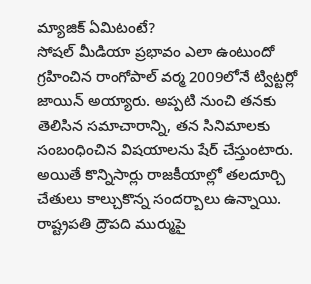మ్యాజిక్ ఏమిటంటే?
సోషల్ మీడియా ప్రభావం ఎలా ఉంటుందో గ్రహించిన రాంగోపాల్ వర్మ 2009లోనే ట్విట్టర్లో జాయిన్ అయ్యారు. అప్పటి నుంచి తనకు తెలిసిన సమాచారాన్ని, తన సినిమాలకు సంబంధించిన విషయాలను షేర్ చేస్తుంటారు. అయితే కొన్నిసార్లు రాజకీయాల్లో తలదూర్చి చేతులు కాల్చుకొన్న సందర్బాలు ఉన్నాయి. రాష్ట్రపతి ద్రౌపది ముర్ముపై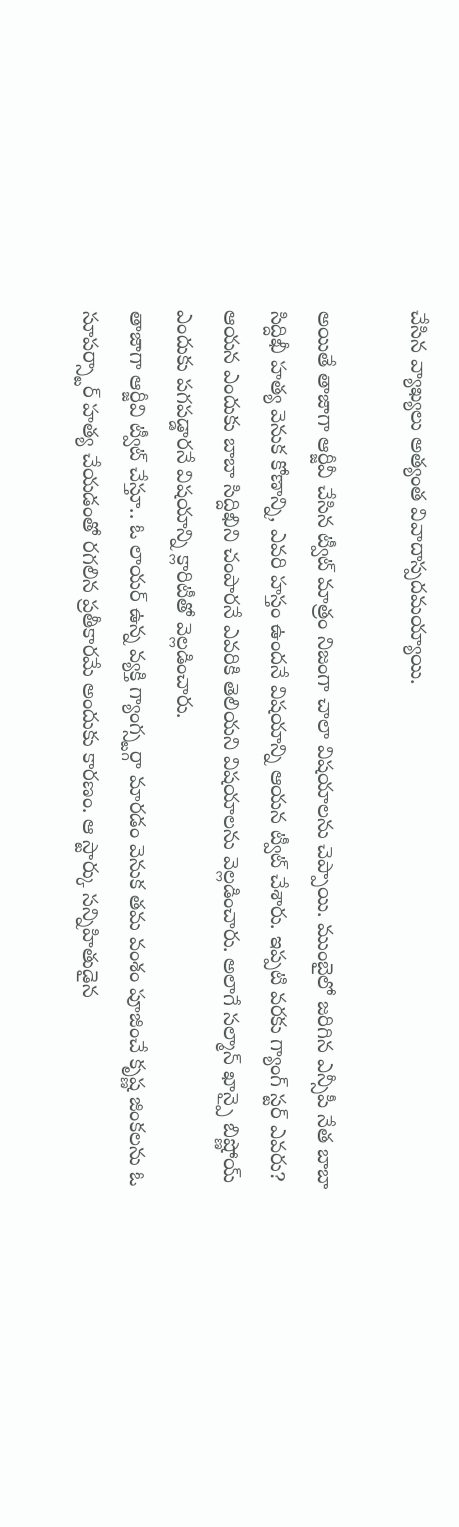చేసిన వ్యాఖ్యలు అత్యంత వివాదాస్పదమయ్యాయి.

అయితే తాజాగా ఆర్జీవీ చేసిన ట్వీట్ మాత్రం నిజంగా చాలా విషయాలను చెప్పాయి. ముంబైలో జరిగిన ఎన్సీపీ నేత బాబా సిద్దిఖీ హత్య వెనుక కోణాన్ని, ఎవరి హస్తం ఉందనే విషయాన్ని ఆయన ట్వీట్ చేశారు. ఇప్పటి వరకు గ్యాంగ్ స్టర్ ఎవరు? ఆయన ఎందుకు బాబా సిద్దిఖిని చంపారనే ఎవరికి తెలియని విషయాలను వెల్లడించారు. అలాగే సల్మాన్ ఖాన్పై బిష్ణోయ్ ఎందుకు పగపడ్డారనే విషయాన్ని క్లారిటీతో వెల్లడించారు.
తాజాగా ఆర్జీవి ట్వీట్ చేస్తూ.. ఓ లాయర్ ఉన్న వ్యక్తి గ్యాంగ్స్టర్గా మారడం వెనుక తమ వంశం పూజించే కృష్ణ జింకలను ఓ సూపర్స్టార్ హత్య చేయడంతో రగలిన ప్రతీకారమే అందుకు కారణం. ఆ స్టార్కు సన్నిహితుడైన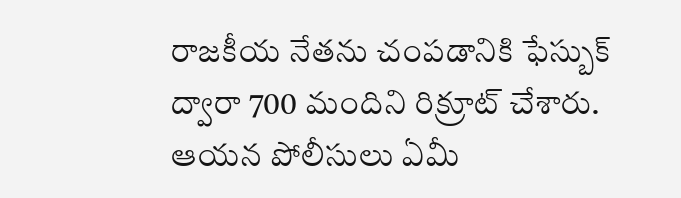రాజకీయ నేతను చంపడానికి ఫేస్బుక్ ద్వారా 700 మందిని రిక్రూట్ చేశారు. ఆయన పోలీసులు ఏమీ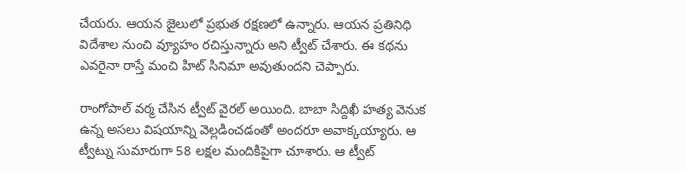చేయరు. ఆయన జైలులో ప్రభుత రక్షణలో ఉన్నారు. ఆయన ప్రతినిధి విదేశాల నుంచి వ్యూహం రచిస్తున్నారు అని ట్వీట్ చేశారు. ఈ కథను ఎవరైనా రాస్తే మంచి హిట్ సినిమా అవుతుందని చెప్పారు.

రాంగోపాల్ వర్మ చేసిన ట్వీట్ వైరల్ అయింది. బాబా సిద్దిఖీ హత్య వెనుక ఉన్న అసలు విషయాన్ని వెల్లడించడంతో అందరూ అవాక్కయ్యారు. ఆ ట్వీట్ను సుమారుగా 58 లక్షల మందికిపైగా చూశారు. ఆ ట్వీట్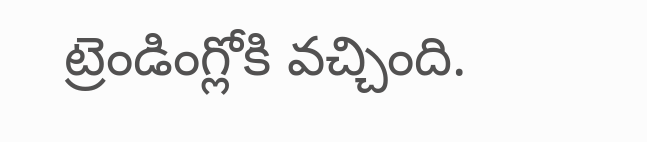ట్రెండింగ్లోకి వచ్చింది.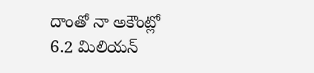దాంతో నా అకౌంట్లో 6.2 మిలియన్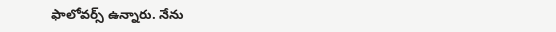ఫాలోవర్స్ ఉన్నారు. నేను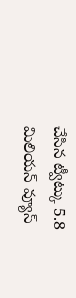చేసిన ట్వీట్కు 5.8 మిలియన్ వ్యూస్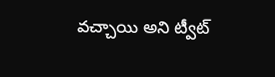వచ్చాయి అని ట్వీట్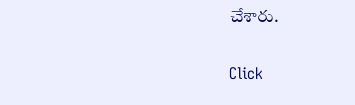చేశారు.


Click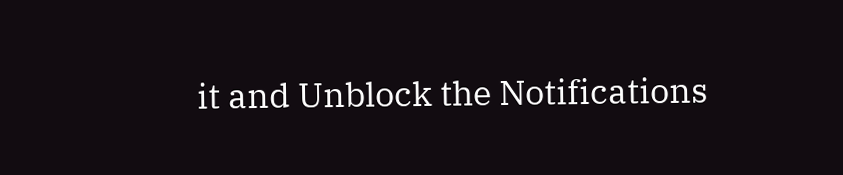it and Unblock the Notifications